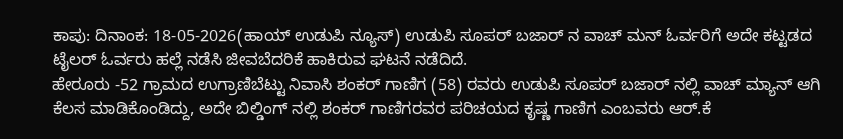ಕಾಪು: ದಿನಾಂಕ: 18-05-2026(ಹಾಯ್ ಉಡುಪಿ ನ್ಯೂಸ್) ಉಡುಪಿ ಸೂಪರ್ ಬಜಾರ್ ನ ವಾಚ್ ಮನ್ ಓರ್ವರಿಗೆ ಅದೇ ಕಟ್ಟಡದ ಟೈಲರ್ ಓರ್ವರು ಹಲ್ಲೆ ನಡೆಸಿ ಜೀವಬೆದರಿಕೆ ಹಾಕಿರುವ ಘಟನೆ ನಡೆದಿದೆ.
ಹೇರೂರು -52 ಗ್ರಾಮದ ಉಗ್ರಾಣಿಬೆಟ್ಟು ನಿವಾಸಿ ಶಂಕರ್ ಗಾಣಿಗ (58) ರವರು ಉಡುಪಿ ಸೂಪರ್ ಬಜಾರ್ ನಲ್ಲಿ ವಾಚ್ ಮ್ಯಾನ್ ಆಗಿ ಕೆಲಸ ಮಾಡಿಕೊಂಡಿದ್ದು, ಅದೇ ಬಿಲ್ಡಿಂಗ್ ನಲ್ಲಿ ಶಂಕರ್ ಗಾಣಿಗರವರ ಪರಿಚಯದ ಕೃಷ್ಣ ಗಾಣಿಗ ಎಂಬವರು ಆರ್.ಕೆ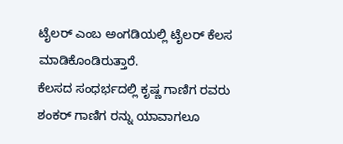ಟೈಲರ್ ಎಂಬ ಅಂಗಡಿಯಲ್ಲಿ ಟೈಲರ್ ಕೆಲಸ ಮಾಡಿಕೊಂಡಿರುತ್ತಾರೆ.
ಕೆಲಸದ ಸಂಧರ್ಭದಲ್ಲಿ ಕೃಷ್ಣ ಗಾಣಿಗ ರವರು ಶಂಕರ್ ಗಾಣಿಗ ರನ್ನು ಯಾವಾಗಲೂ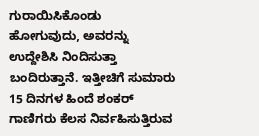ಗುರಾಯಿಸಿಕೊಂಡು ಹೋಗುವುದು, ಅವರನ್ನು ಉದ್ದೇಶಿಸಿ ನಿಂದಿಸುತ್ತಾ ಬಂದಿರುತ್ತಾನೆ. ಇತ್ತೀಚಿಗೆ ಸುಮಾರು 15 ದಿನಗಳ ಹಿಂದೆ ಶಂಕರ್ ಗಾಣಿಗರು ಕೆಲಸ ನಿರ್ವಹಿಸುತ್ತಿರುವ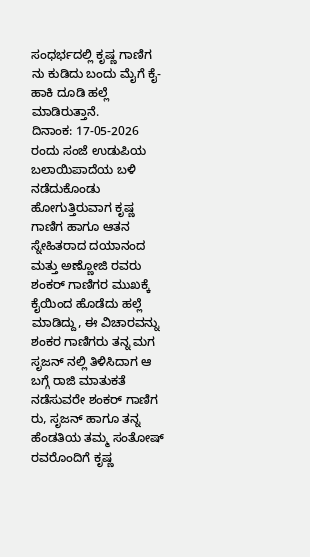ಸಂಧರ್ಭದಲ್ಲಿ ಕೃಷ್ಣ ಗಾಣಿಗ ನು ಕುಡಿದು ಬಂದು ಮೈಗೆ ಕೈ-ಹಾಕಿ ದೂಡಿ ಹಲ್ಲೆ ಮಾಡಿರುತ್ತಾನೆ.
ದಿನಾಂಕ: 17-05-2026 ರಂದು ಸಂಜೆ ಉಡುಪಿಯ ಬಲಾಯಿಪಾದೆಯ ಬಳಿ ನಡೆದುಕೊಂಡು ಹೋಗುತ್ತಿರುವಾಗ ಕೃಷ್ಣ ಗಾಣಿಗ ಹಾಗೂ ಆತನ ಸ್ನೇಹಿತರಾದ ದಯಾನಂದ ಮತ್ತು ಅಣ್ಣೋಜಿ ರವರು ಶಂಕರ್ ಗಾಣಿಗರ ಮುಖಕ್ಕೆ ಕೈಯಿಂದ ಹೊಡೆದು ಹಲ್ಲೆ ಮಾಡಿದ್ದು, ಈ ವಿಚಾರವನ್ನು ಶಂಕರ ಗಾಣಿಗರು ತನ್ನ ಮಗ ಸೃಜನ್ ನಲ್ಲಿ ತಿಳಿಸಿದಾಗ ಆ ಬಗ್ಗೆ ರಾಜಿ ಮಾತುಕತೆ ನಡೆಸುವರೇ ಶಂಕರ್ ಗಾಣಿಗ ರು, ಸೃಜನ್ ಹಾಗೂ ತನ್ನ ಹೆಂಡತಿಯ ತಮ್ಮ ಸಂತೋಷ್ ರವರೊಂದಿಗೆ ಕೃಷ್ಣ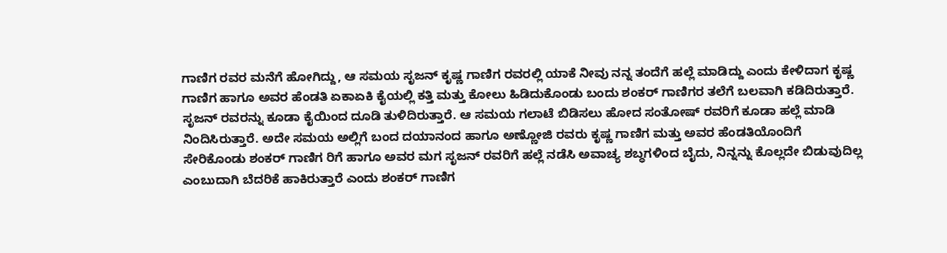ಗಾಣಿಗ ರವರ ಮನೆಗೆ ಹೋಗಿದ್ದು, ಆ ಸಮಯ ಸೃಜನ್ ಕೃಷ್ಣ ಗಾಣಿಗ ರವರಲ್ಲಿ ಯಾಕೆ ನೀವು ನನ್ನ ತಂದೆಗೆ ಹಲ್ಲೆ ಮಾಡಿದ್ದು ಎಂದು ಕೇಳಿದಾಗ ಕೃಷ್ಣ ಗಾಣಿಗ ಹಾಗೂ ಅವರ ಹೆಂಡತಿ ಏಕಾಏಕಿ ಕೈಯಲ್ಲಿ ಕತ್ತಿ ಮತ್ತು ಕೋಲು ಹಿಡಿದುಕೊಂಡು ಬಂದು ಶಂಕರ್ ಗಾಣಿಗರ ತಲೆಗೆ ಬಲವಾಗಿ ಕಡಿದಿರುತ್ತಾರೆ. ಸೃಜನ್ ರವರನ್ನು ಕೂಡಾ ಕೈಯಿಂದ ದೂಡಿ ತುಳಿದಿರುತ್ತಾರೆ. ಆ ಸಮಯ ಗಲಾಟೆ ಬಿಡಿಸಲು ಹೋದ ಸಂತೋಷ್ ರವರಿಗೆ ಕೂಡಾ ಹಲ್ಲೆ ಮಾಡಿ ನಿಂದಿಸಿರುತ್ತಾರೆ. ಅದೇ ಸಮಯ ಅಲ್ಲಿಗೆ ಬಂದ ದಯಾನಂದ ಹಾಗೂ ಅಣ್ಣೋಜಿ ರವರು ಕೃಷ್ಣ ಗಾಣಿಗ ಮತ್ತು ಅವರ ಹೆಂಡತಿಯೊಂದಿಗೆ ಸೇರಿಕೊಂಡು ಶಂಕರ್ ಗಾಣಿಗ ರಿಗೆ ಹಾಗೂ ಅವರ ಮಗ ಸೃಜನ್ ರವರಿಗೆ ಹಲ್ಲೆ ನಡೆಸಿ ಅವಾಚ್ಯ ಶಬ್ಧಗಳಿಂದ ಬೈದು, ನಿನ್ನನ್ನು ಕೊಲ್ಲದೇ ಬಿಡುವುದಿಲ್ಲ ಎಂಬುದಾಗಿ ಬೆದರಿಕೆ ಹಾಕಿರುತ್ತಾರೆ ಎಂದು ಶಂಕರ್ ಗಾಣಿಗ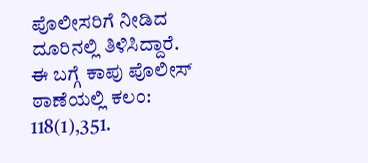ಪೊಲೀಸರಿಗೆ ನೀಡಿದ ದೂರಿನಲ್ಲಿ ತಿಳಿಸಿದ್ದಾರೆ.
ಈ ಬಗ್ಗೆ ಕಾಪು ಪೊಲೀಸ್ ಠಾಣೆಯಲ್ಲಿ ಕಲಂ: 118(1),351.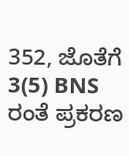352, ಜೊತೆಗೆ 3(5) BNS ರಂತೆ ಪ್ರಕರಣ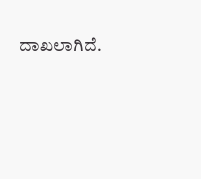ದಾಖಲಾಗಿದೆ.